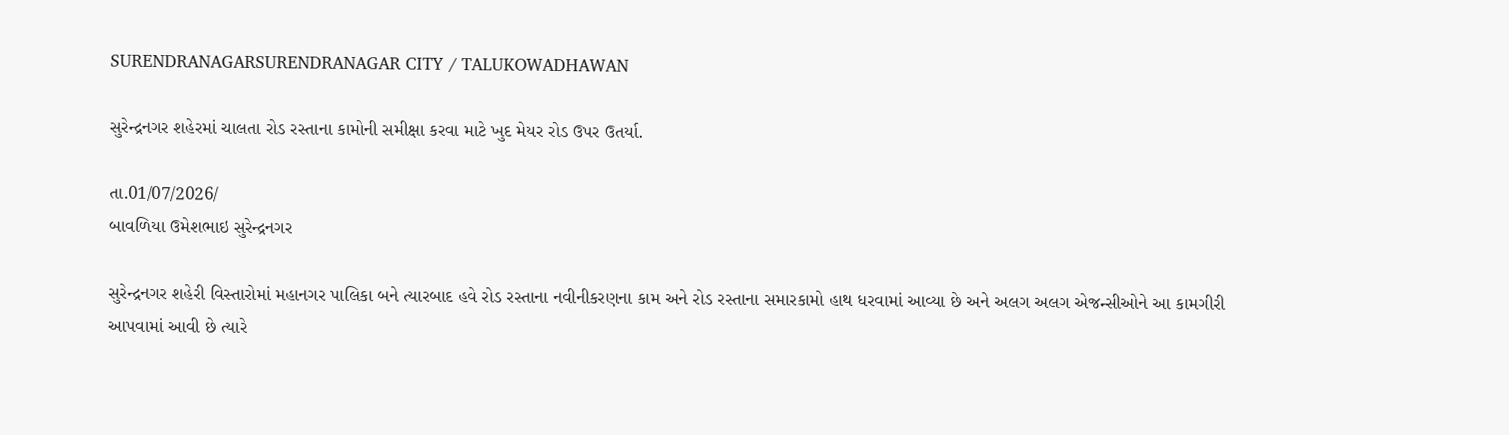SURENDRANAGARSURENDRANAGAR CITY / TALUKOWADHAWAN

સુરેન્દ્રનગર શહેરમાં ચાલતા રોડ રસ્તાના કામોની સમીક્ષા કરવા માટે ખુદ મેયર રોડ ઉપર ઉતર્યા.

તા.01/07/2026/
બાવળિયા ઉમેશભાઇ સુરેન્દ્રનગર

સુરેન્દ્રનગર શહેરી વિસ્તારોમાં મહાનગર પાલિકા બને ત્યારબાદ હવે રોડ રસ્તાના નવીનીકરણના કામ અને રોડ રસ્તાના સમારકામો હાથ ધરવામાં આવ્યા છે અને અલગ અલગ એજન્સીઓને આ કામગીરી આપવામાં આવી છે ત્યારે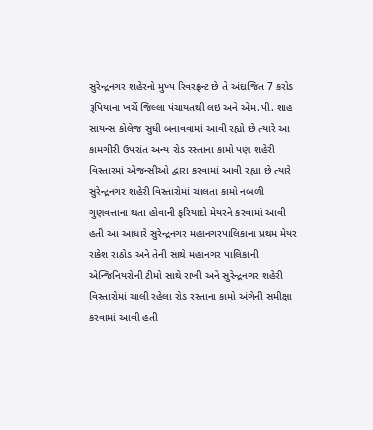સુરેન્દ્રનગર શહેરનો મુખ્ય રિવરફ્રન્ટ છે તે અંદાજિત 7 કરોડ રૂપિયાના ખર્ચે જિલ્લા પંચાયતથી લઇ અને એમ.પી. શાહ સાયન્સ કોલેજ સુધી બનાવવામાં આવી રહ્યો છે ત્યારે આ કામગીરી ઉપરાંત અન્ય રોડ રસ્તાના કામો પણ શહેરી વિસ્તારમાં એજન્સીઓ દ્વારા કરવામાં આવી રહ્યા છે ત્યારે સુરેન્દ્રનગર શહેરી વિસ્તારોમાં ચાલતા કામો નબળી ગુણવત્તાના થતા હોવાની ફરિયાદો મેયરને કરવામાં આવી હતી આ આધારે સુરેન્દ્રનગર મહાનગરપાલિકાના પ્રથમ મેયર રાકેશ રાઠોડ અને તેની સાથે મહાનગર પાલિકાની એન્જિનિયરોની ટીમો સાથે રાખી અને સુરેન્દ્રનગર શહેરી વિસ્તારોમાં ચાલી રહેલા રોડ રસ્તાના કામો અંગેની સમીક્ષા કરવામાં આવી હતી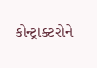કોન્ટ્રાક્ટરોને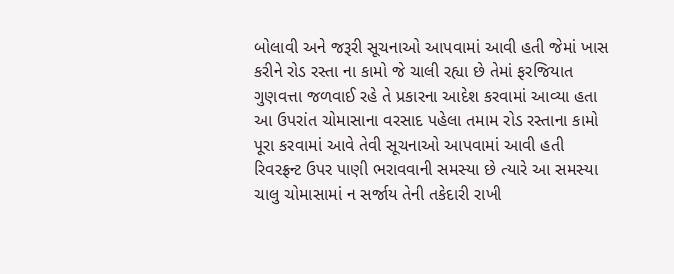બોલાવી અને જરૂરી સૂચનાઓ આપવામાં આવી હતી જેમાં ખાસ કરીને રોડ રસ્તા ના કામો જે ચાલી રહ્યા છે તેમાં ફરજિયાત ગુણવત્તા જળવાઈ રહે તે પ્રકારના આદેશ કરવામાં આવ્યા હતા આ ઉપરાંત ચોમાસાના વરસાદ પહેલા તમામ રોડ રસ્તાના કામો પૂરા કરવામાં આવે તેવી સૂચનાઓ આપવામાં આવી હતી રિવરફ્રન્ટ ઉપર પાણી ભરાવવાની સમસ્યા છે ત્યારે આ સમસ્યા ચાલુ ચોમાસામાં ન સર્જાય તેની તકેદારી રાખી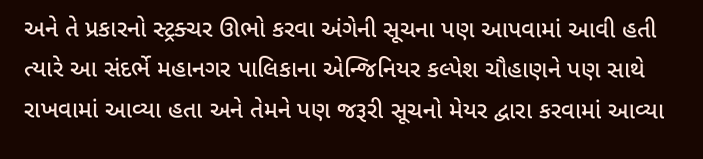અને તે પ્રકારનો સ્ટ્રક્ચર ઊભો કરવા અંગેની સૂચના પણ આપવામાં આવી હતી ત્યારે આ સંદર્ભે મહાનગર પાલિકાના એન્જિનિયર કલ્પેશ ચૌહાણને પણ સાથે રાખવામાં આવ્યા હતા અને તેમને પણ જરૂરી સૂચનો મેયર દ્વારા કરવામાં આવ્યા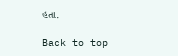હતા.

Back to top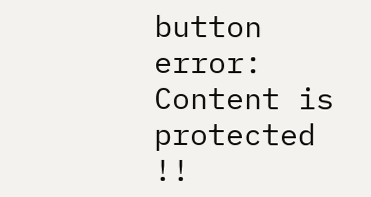button
error: Content is protected !!